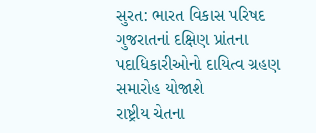સુરત: ભારત વિકાસ પરિષદ ગુજરાતનાં દક્ષિણ પ્રાંતના પદાધિકારીઓનો દાયિત્વ ગ્રહણ સમારોહ યોજાશે
રાષ્ટ્રીય ચેતના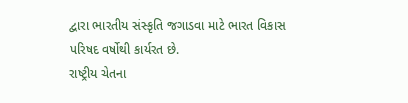દ્વારા ભારતીય સંસ્કૃતિ જગાડવા માટે ભારત વિકાસ પરિષદ વર્ષોથી કાર્યરત છે.
રાષ્ટ્રીય ચેતના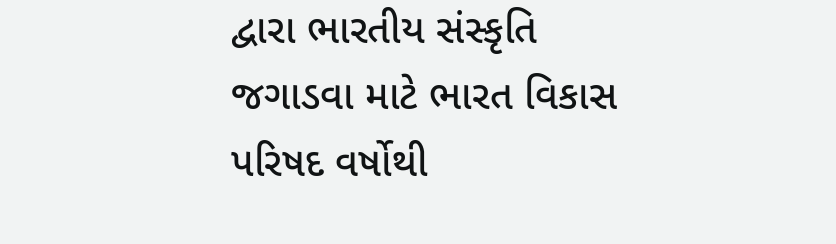દ્વારા ભારતીય સંસ્કૃતિ જગાડવા માટે ભારત વિકાસ પરિષદ વર્ષોથી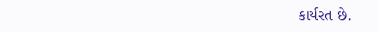કાર્યરત છે.